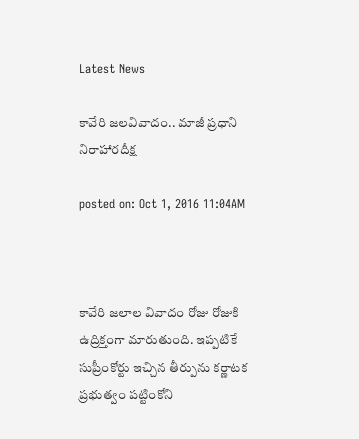Latest News

కావేరి జలవివాదం.. మాజీ ప్రధాని నిరాహారదీక్ష

posted on: Oct 1, 2016 11:04AM



కావేరి జలాల వివాదం రోజు రోజుకి ఉద్రిక్తంగా మారుతుంది. ఇప్పటికే సుప్రీంకోర్టు ఇచ్చిన తీర్పును కర్ణాటక ప్రభుత్వం పట్టింకోని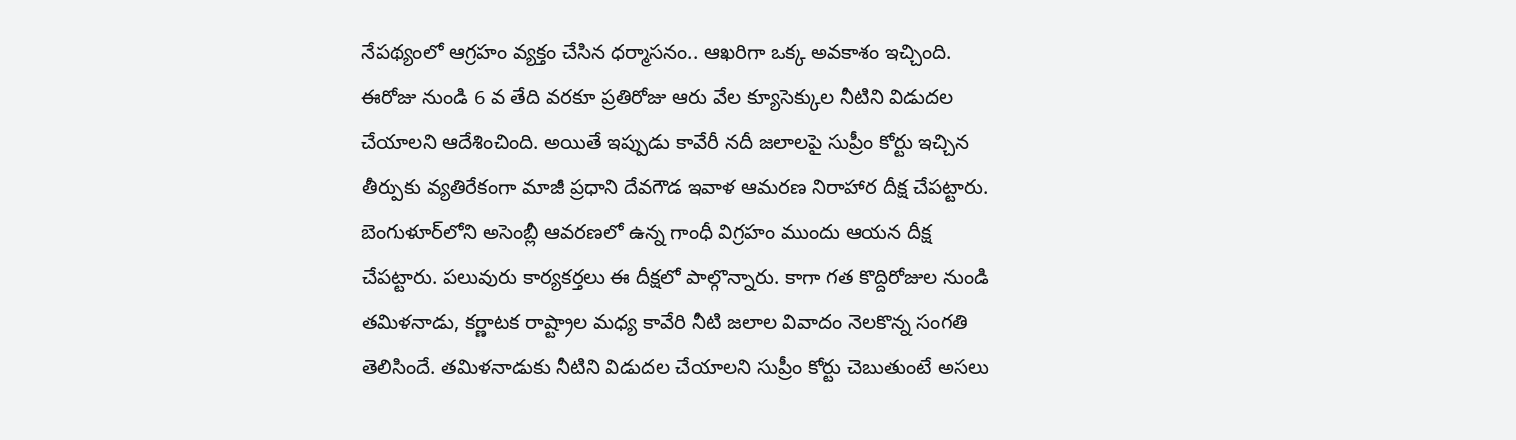నేపథ్యంలో ఆగ్రహం వ్యక్తం చేసిన ధర్మాసనం.. ఆఖరిగా ఒక్క అవకాశం ఇచ్చింది. ఈరోజు నుండి 6 వ తేది వరకూ ప్రతిరోజు ఆరు వేల క్యూసెక్కుల నీటిని విడుదల చేయాలని ఆదేశించింది. అయితే ఇప్పుడు కావేరీ న‌దీ జ‌లాల‌పై సుప్రీం కోర్టు ఇచ్చిన తీర్పుకు వ్య‌తిరేకంగా మాజీ ప్ర‌ధాని దేవగౌడ ఇవాళ ఆమ‌ర‌ణ నిరాహార దీక్ష చేప‌ట్టారు. బెంగుళూర్‌లోని అసెంబ్లీ ఆవ‌ర‌ణ‌లో ఉన్న గాంధీ విగ్ర‌హం ముందు ఆయ‌న దీక్ష చేప‌ట్టారు. పలువురు కార్యకర్తలు ఈ దీక్షలో పాల్గొన్నారు. కాగా గత కొద్దిరోజుల నుండి తమిళనాడు, కర్ణాటక రాష్ట్రాల మధ్య కావేరి నీటి జలాల వివాదం నెలకొన్న సంగతి తెలిసిందే. తమిళనాడుకు నీటిని విడుదల చేయాలని సుప్రీం కోర్టు చెబుతుంటే అస‌లు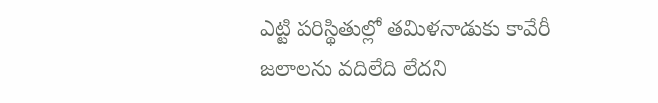ఎట్టి ప‌రిస్థితుల్లో త‌మిళ‌నాడుకు కావేరీ జ‌లాల‌ను వ‌దిలేది లేద‌ని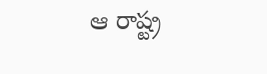ఆ రాష్ట్ర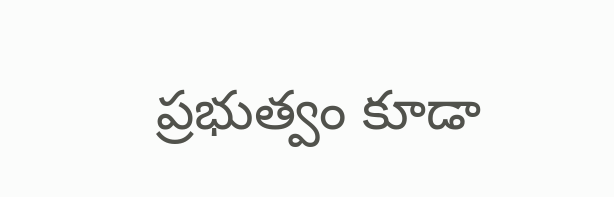ప్ర‌భుత్వం కూడా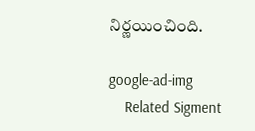నిర్ణ‌యించింది.

google-ad-img
    Related Sigment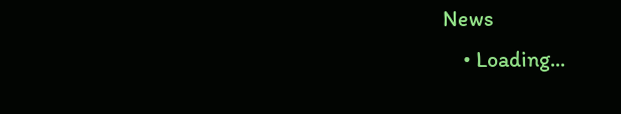News
    • Loading...